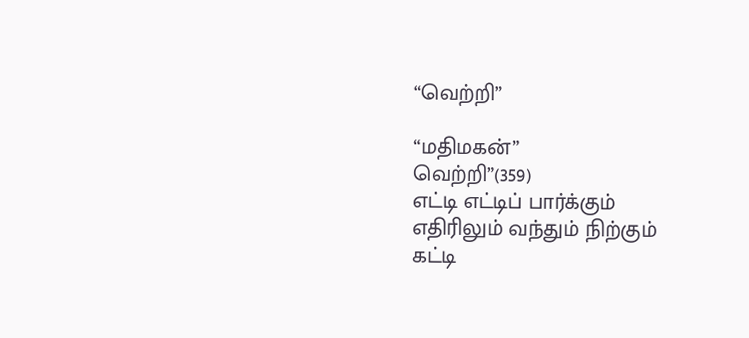“வெற்றி”

“மதிமகன்”
வெற்றி”(359)
எட்டி எட்டிப் பார்க்கும்
எதிரிலும் வந்தும் நிற்கும்
கட்டி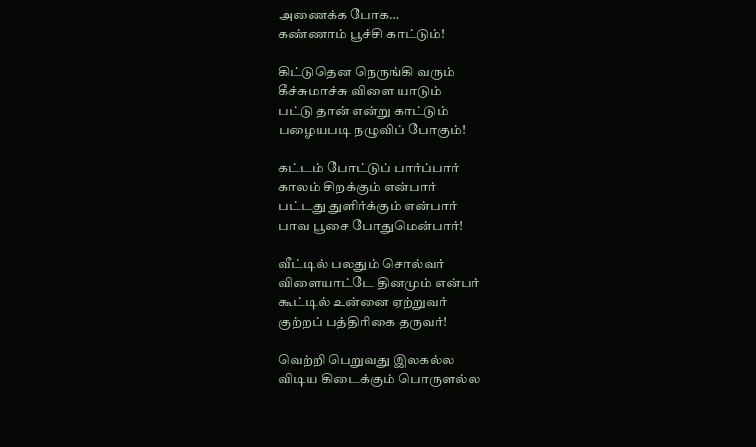அணைக்க போக…
கண்ணாம் பூச்சி காட்டும்!

கிட்டுதென நெருங்கி வரும்
கீச்சுமாச்சு விளை யாடும்
பட்டு தான் என்று காட்டும்
பழையபடி நழுவிப் போகும்!

கட்டம் போட்டுப் பார்ப்பார்
காலம் சிறக்கும் என்பார்
பட்டது துளிர்க்கும் என்பார்
பாவ பூசை போதுமென்பார்!

வீட்டில் பலதும் சொல்வர்
விளையாட்டே தினமும் என்பர்
கூட்டில் உன்னை ஏற்றுவர்
குற்றப் பத்திரிகை தருவர்!

வெற்றி பெறுவது இலகல்ல
விடிய கிடைக்கும் பொருளல்ல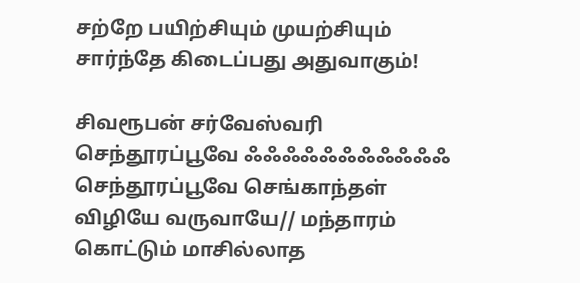சற்றே பயிற்சியும் முயற்சியும்
சார்ந்தே கிடைப்பது அதுவாகும்!

சிவரூபன் சர்வேஸ்வரி செந்தூரப்பூவே ஃஃஃஃஃஃஃஃஃஃஃ செந்தூரப்பூவே செங்காந்தள் விழியே வருவாயே// மந்தாரம் கொட்டும் மாசில்லாத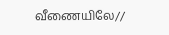வீணையிலே//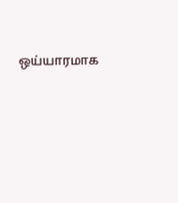ஒய்யாரமாக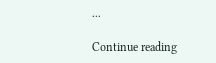...

Continue reading